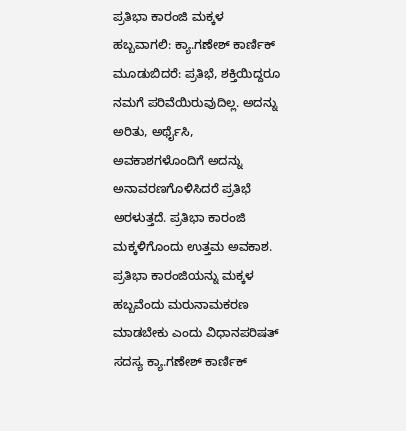ಪ್ರತಿಭಾ ಕಾರಂಜಿ ಮಕ್ಕಳ ಹಬ್ಬವಾಗಲಿ: ಕ್ಯಾ.ಗಣೇಶ್ ಕಾರ್ಣಿಕ್
ಮೂಡುಬಿದರೆ: ಪ್ರತಿಭೆ, ಶಕ್ತಿಯಿದ್ದರೂ ನಮಗೆ ಪರಿವೆಯಿರುವುದಿಲ್ಲ. ಅದನ್ನು ಅರಿತು, ಅರ್ಥೈಸಿ, ಅವಕಾಶಗಳೊಂದಿಗೆ ಅದನ್ನು ಅನಾವರಣಗೊಳಿಸಿದರೆ ಪ್ರತಿಭೆ ಅರಳುತ್ತದೆ. ಪ್ರತಿಭಾ ಕಾರಂಜಿ ಮಕ್ಕಳಿಗೊಂದು ಉತ್ತಮ ಅವಕಾಶ. ಪ್ರತಿಭಾ ಕಾರಂಜಿಯನ್ನು ಮಕ್ಕಳ ಹಬ್ಬವೆಂದು ಮರುನಾಮಕರಣ ಮಾಡಬೇಕು ಎಂದು ವಿಧಾನಪರಿಷತ್ ಸದಸ್ಯ ಕ್ಯಾ.ಗಣೇಶ್ ಕಾರ್ಣಿಕ್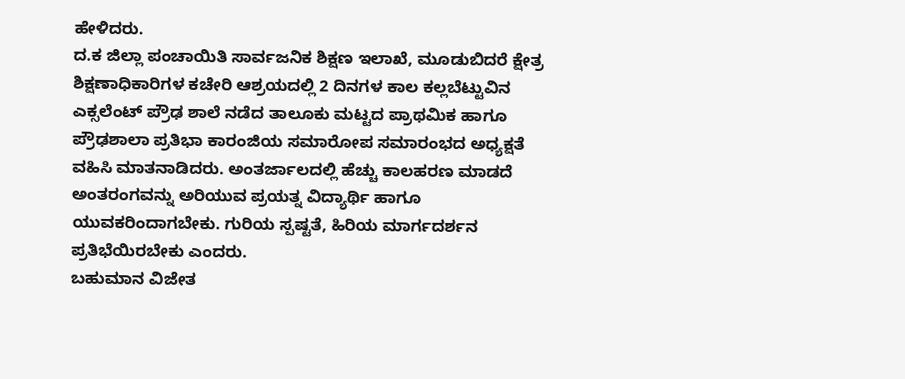ಹೇಳಿದರು.
ದ.ಕ ಜಿಲ್ಲಾ ಪಂಚಾಯಿತಿ ಸಾರ್ವಜನಿಕ ಶಿಕ್ಷಣ ಇಲಾಖೆ, ಮೂಡುಬಿದರೆ ಕ್ಷೇತ್ರ ಶಿಕ್ಷಣಾಧಿಕಾರಿಗಳ ಕಚೇರಿ ಆಶ್ರಯದಲ್ಲಿ 2 ದಿನಗಳ ಕಾಲ ಕಲ್ಲಬೆಟ್ಟುವಿನ ಎಕ್ಸಲೆಂಟ್ ಪ್ರೌಢ ಶಾಲೆ ನಡೆದ ತಾಲೂಕು ಮಟ್ಟದ ಪ್ರಾಥಮಿಕ ಹಾಗೂ ಪ್ರೌಢಶಾಲಾ ಪ್ರತಿಭಾ ಕಾರಂಜಿಯ ಸಮಾರೋಪ ಸಮಾರಂಭದ ಅಧ್ಯಕ್ಷತೆ ವಹಿಸಿ ಮಾತನಾಡಿದರು. ಅಂತರ್ಜಾಲದಲ್ಲಿ ಹೆಚ್ಚು ಕಾಲಹರಣ ಮಾಡದೆ ಅಂತರಂಗವನ್ನು ಅರಿಯುವ ಪ್ರಯತ್ನ ವಿದ್ಯಾರ್ಥಿ ಹಾಗೂ ಯುವಕರಿಂದಾಗಬೇಕು. ಗುರಿಯ ಸ್ಪಷ್ಟತೆ, ಹಿರಿಯ ಮಾರ್ಗದರ್ಶನ ಪ್ರತಿಭೆಯಿರಬೇಕು ಎಂದರು.
ಬಹುಮಾನ ವಿಜೇತ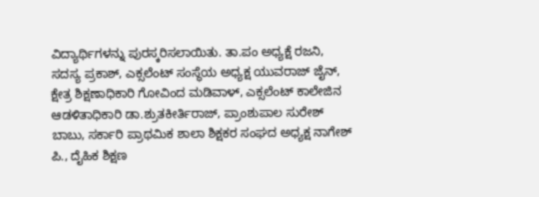ವಿದ್ಯಾರ್ಥಿಗಳನ್ನು ಪುರಸ್ಕರಿಸಲಾಯಿತು. ತಾ.ಪಂ ಅಧ್ಯಕ್ಷೆ ರಜನಿ, ಸದಸ್ಯ ಪ್ರಕಾಶ್, ಎಕ್ಸಲೆಂಟ್ ಸಂಸ್ಥೆಯ ಅಧ್ಯಕ್ಷ ಯುವರಾಜ್ ಜೈನ್, ಕ್ಷೇತ್ರ ಶಿಕ್ಷಣಾಧಿಕಾರಿ ಗೋವಿಂದ ಮಡಿವಾಳ್, ಎಕ್ಸಲೆಂಟ್ ಕಾಲೇಜಿನ ಆಡಳಿತಾಧಿಕಾರಿ ಡಾ.ಶ್ರುತಕೀರ್ತಿರಾಜ್, ಪ್ರಾಂಶುಪಾಲ ಸುರೇಶ್ ಬಾಬು, ಸರ್ಕಾರಿ ಪ್ರಾಥಮಿಕ ಶಾಲಾ ಶಿಕ್ಷಕರ ಸಂಘದ ಅಧ್ಯಕ್ಷ ನಾಗೇಶ್ ಪಿ., ದೈಹಿಕ ಶಿಕ್ಷಣ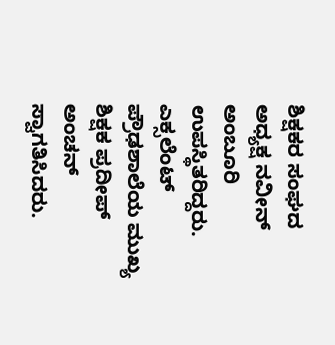ಶಿಕ್ಷಕರ ಸಂಘದ ಅಧ್ಯಕ್ಷ ನವೀನ್ ಅಂಬೂರಿ ಉಪಸ್ಥಿತರಿದ್ದರು. ಎಕ್ಸಲೆಂಟ್ ಪ್ರೌಢಶಾಲೆಯ ಮುಖ್ಯ ಶಿಕ್ಷಕ ಪ್ರದೀಪ್ ಅಂಚನ್ ಸ್ವಾಗತಿಸಿದರು.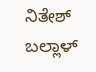ನಿತೇಶ್ ಬಲ್ಲಾಳ್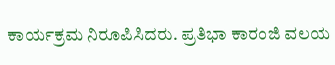ಕಾರ್ಯಕ್ರಮ ನಿರೂಪಿಸಿದರು. ಪ್ರತಿಭಾ ಕಾರಂಜಿ ವಲಯ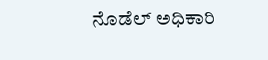ನೊಡೆಲ್ ಅಧಿಕಾರಿ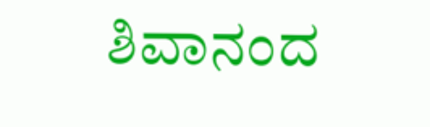ಶಿವಾನಂದ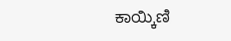ಕಾಯ್ಕಿಣಿ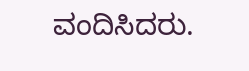ವಂದಿಸಿದರು.